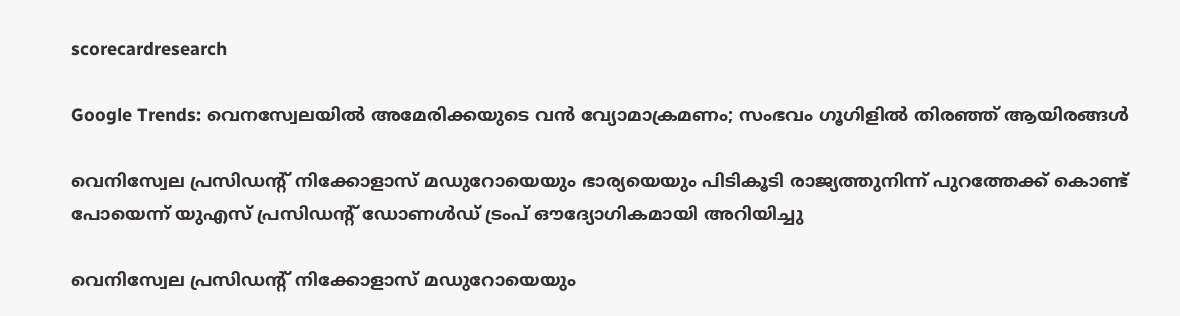scorecardresearch

Google Trends: വെനസ്വേലയിൽ അമേരിക്കയുടെ വൻ വ്യോമാക്രമണം; സംഭവം ഗൂഗിളിൽ തിരഞ്ഞ് ആയിരങ്ങൾ

വെനിസ്വേല പ്രസിഡന്‍റ് നിക്കോളാസ് മഡുറോയെയും ഭാര്യയെയും പിടികൂടി രാജ്യത്തുനിന്ന് പുറത്തേക്ക് കൊണ്ട് പോയെന്ന് യുഎസ് പ്രസിഡന്‍റ് ഡോണൾഡ് ട്രംപ് ഔദ്യോഗികമായി അറിയിച്ചു

വെനിസ്വേല പ്രസിഡന്‍റ് നിക്കോളാസ് മഡുറോയെയും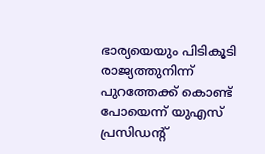ഭാര്യയെയും പിടികൂടി രാജ്യത്തുനിന്ന് പുറത്തേക്ക് കൊണ്ട് പോയെന്ന് യുഎസ് പ്രസിഡന്‍റ്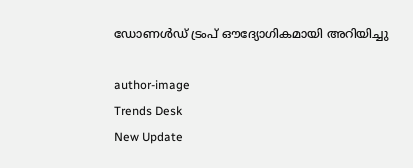ഡോണൾഡ് ട്രംപ് ഔദ്യോഗികമായി അറിയിച്ചു

author-image
Trends Desk
New Update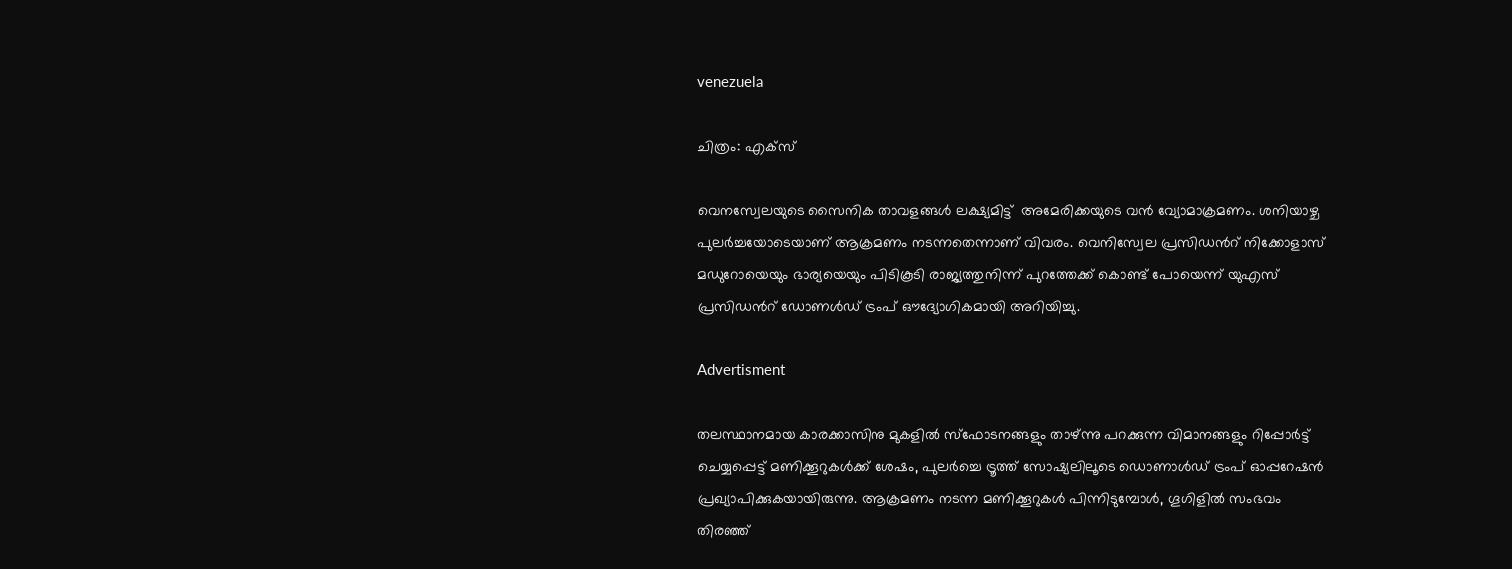venezuela

ചിത്രം: എക്സ്

വെനസ്വേലയുടെ സൈനിക താവളങ്ങൾ ലക്ഷ്യമിട്ട്  അമേരിക്കയുടെ വൻ വ്യോമാക്രമണം. ശനിയാഴ്ച പുലർച്ചയോടെയാണ് ആക്രമണം നടന്നതെന്നാണ് വിവരം. വെനിസ്വേല പ്രസിഡന്‍റ് നിക്കോളാസ് മഡുറോയെയും ഭാര്യയെയും പിടികൂടി രാജ്യത്തുനിന്ന് പുറത്തേക്ക് കൊണ്ട് പോയെന്ന് യുഎസ് പ്രസിഡന്‍റ് ഡോണൾഡ് ട്രംപ് ഔദ്യോഗികമായി അറിയിച്ചു.

Advertisment

തലസ്ഥാനമായ കാരക്കാസിനു മുകളിൽ സ്ഫോടനങ്ങളും താഴ്ന്നു പറക്കുന്ന വിമാനങ്ങളും റിപ്പോർട്ട് ചെയ്യപ്പെട്ട് മണിക്കൂറുകൾക്ക് ശേഷം, പുലർച്ചെ ട്രൂത്ത് സോഷ്യലിലൂടെ ഡൊണാൾഡ് ട്രംപ് ഓപ്പറേഷൻ പ്രഖ്യാപിക്കുകയായിരുന്നു. ആക്രമണം നടന്ന മണിക്കൂറുകൾ പിന്നിടുമ്പോൾ, ഗൂഗിളിൽ സംഭവം തിരഞ്ഞ്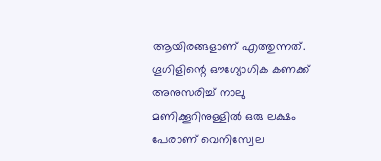ആയിരങ്ങളാണ് എത്തുന്നത്. ഗൂഗിളിന്റെ ഔഗ്യോഗിക കണക്ക് അനുസരിച്ച് നാലു മണിക്കൂറിനുള്ളിൽ ഒരു ലക്ഷം പേരാണ് വെനിസ്വേല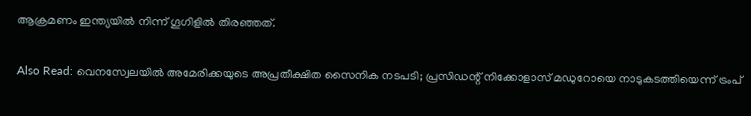ആക്രമണം ഇന്ത്യയിൽ നിന്ന് ഗൂഗിളിൽ തിരഞ്ഞത്.

Also Read: വെനസ്വേലയിൽ അമേരിക്കയുടെ അപ്രതീക്ഷിത സൈനിക നടപടി; പ്രസിഡന്റ് നിക്കോളാസ് മഡുറോയെ നാടുകടത്തിയെന്ന് ട്രംപ്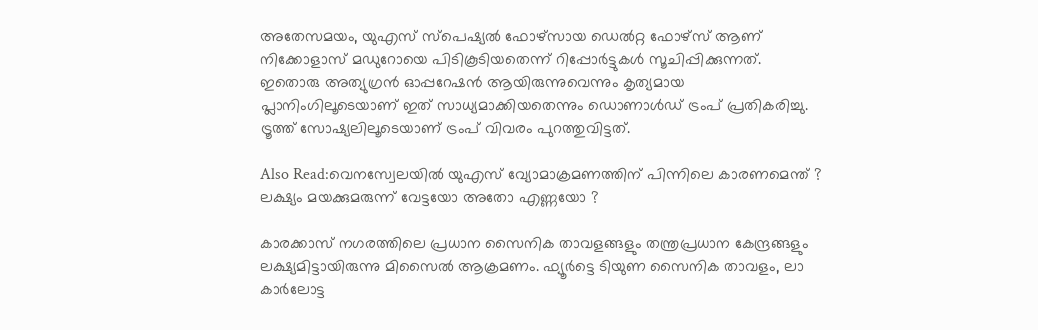അതേസമയം, യുഎസ് സ്‌പെഷ്യൽ ഫോഴ്‌സായ ഡെൽറ്റ ഫോഴ്‌സ് ആണ് നിക്കോളാസ് മഡുറോയെ പിടികൂടിയതെന്ന് റിപ്പോർട്ടുകൾ സൂചിപ്പിക്കുന്നത്. ഇതൊരു അത്യുഗ്രൻ ഓപ്പറേഷൻ ആയിരുന്നുവെന്നും കൃത്യമായ പ്ലാനിംഗിലൂടെയാണ് ഇത് സാധ്യമാക്കിയതെന്നും ഡൊണാൾഡ് ട്രംപ് പ്രതികരിച്ചു. ട്രൂത്ത് സോഷ്യലിലൂടെയാണ് ട്രംപ് വിവരം പുറത്തുവിട്ടത്.

Also Read:വെനസ്വേലയിൽ യുഎസ് വ്യോമാക്രമണത്തിന് പിന്നിലെ കാരണമെന്ത് ? ലക്ഷ്യം മയക്കുമരുന്ന് വേട്ടയോ അതോ എണ്ണയോ ?

കാരക്കാസ് നഗരത്തിലെ പ്രധാന സൈനിക താവളങ്ങളും തന്ത്രപ്രധാന കേന്ദ്രങ്ങളും ലക്ഷ്യമിട്ടായിരുന്നു മിസൈൽ ആക്രമണം. ഫ്യൂർട്ടെ ടിയുണ സൈനിക താവളം, ലാ കാർലോട്ട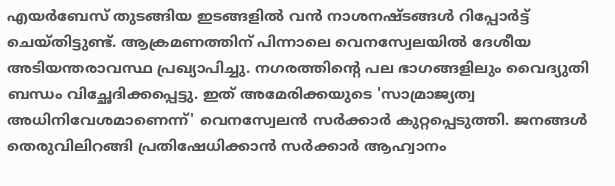എയർബേസ് തുടങ്ങിയ ഇടങ്ങളിൽ വൻ നാശനഷ്ടങ്ങൾ റിപ്പോർട്ട് ചെയ്തിട്ടുണ്ട്. ആക്രമണത്തിന് പിന്നാലെ വെനസ്വേലയിൽ ദേശീയ അടിയന്തരാവസ്ഥ പ്രഖ്യാപിച്ചു. നഗരത്തിന്റെ പല ഭാഗങ്ങളിലും വൈദ്യുതി ബന്ധം വിച്ഛേദിക്കപ്പെട്ടു. ഇത് അമേരിക്കയുടെ 'സാമ്രാജ്യത്വ അധിനിവേശമാണെന്ന്' വെനസ്വേലൻ സർക്കാർ കുറ്റപ്പെടുത്തി. ജനങ്ങൾ തെരുവിലിറങ്ങി പ്രതിഷേധിക്കാൻ സർക്കാർ ആഹ്വാനം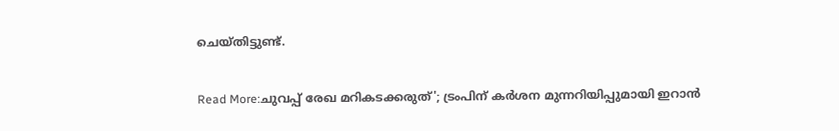ചെയ്തിട്ടുണ്ട്.

Read More:ചുവപ്പ് രേഖ മറികടക്കരുത്'; ട്രംപിന് കർശന മുന്നറിയിപ്പുമായി ഇറാൻ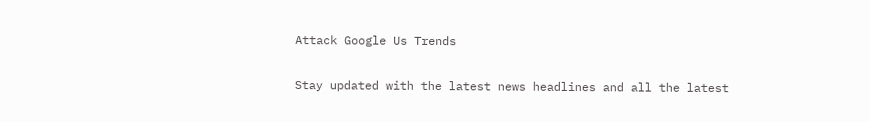Attack Google Us Trends

Stay updated with the latest news headlines and all the latest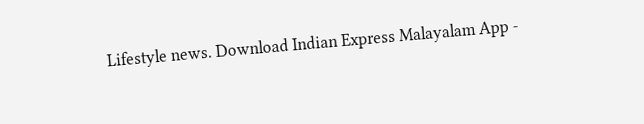Lifestyle news. Download Indian Express Malayalam App -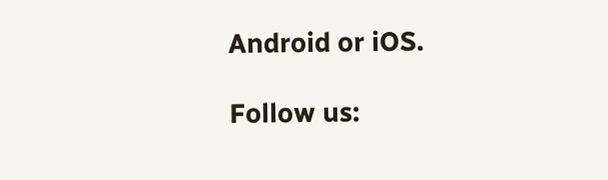Android or iOS.

Follow us: